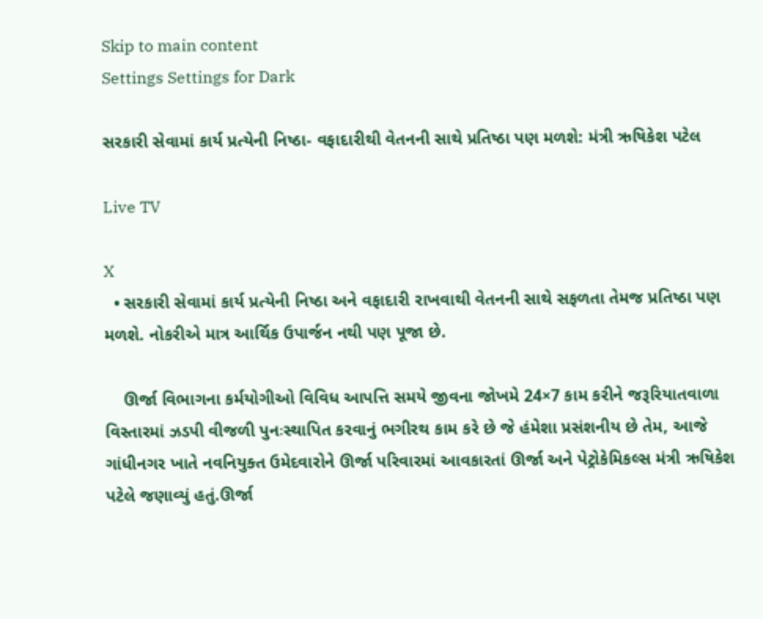Skip to main content
Settings Settings for Dark

સરકારી સેવામાં કાર્ય પ્રત્યેની નિષ્ઠા- વફાદારીથી વેતનની સાથે પ્રતિષ્ઠા પણ મળશે: મંત્રી ઋષિકેશ પટેલ

Live TV

X
  • સરકારી સેવામાં કાર્ય પ્રત્યેની નિષ્ઠા અને વફાદારી રાખવાથી વેતનની સાથે સફળતા તેમજ પ્રતિષ્ઠા પણ મળશે. નોકરીએ માત્ર આર્થિક ઉપાર્જન નથી પણ પૂજા છે.

    ઊર્જા વિભાગના કર્મયોગીઓ વિવિધ આપત્તિ સમયે જીવના જોખમે 24×7 કામ કરીને જરૂરિયાતવાળા વિસ્તારમાં ઝડપી વીજળી પુનઃસ્થાપિત કરવાનું ભગીરથ કામ કરે છે જે હંમેશા પ્રસંશનીય છે તેમ, આજે ગાંધીનગર ખાતે નવનિયુક્ત ઉમેદવારોને ઊર્જા પરિવારમાં આવકારતાં ઊર્જા અને પેટ્રોકેમિકલ્સ મંત્રી ઋષિકેશ પટેલે જણાવ્યું હતું.ઊર્જા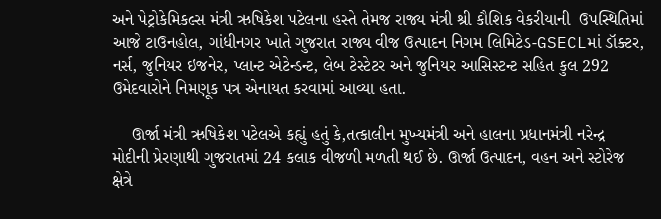અને પેટ્રોકેમિકલ્સ મંત્રી ઋષિકેશ પટેલના હસ્તે તેમજ રાજ્ય મંત્રી શ્રી કૌશિક વેકરીયાની  ઉપસ્થિતિમાં આજે ટાઉનહોલ, ગાંધીનગર ખાતે ગુજરાત રાજ્ય વીજ ઉત્પાદન નિગમ લિમિટેડ-GSECLમાં ડૉક્ટર, નર્સ, જુનિયર ઇજનેર, પ્લાન્ટ એટેન્ડન્ટ, લેબ ટેસ્ટેટર અને જુનિયર આસિસ્ટન્ટ સહિત કુલ 292 ઉમેદવારોને નિમણૂક પત્ર એનાયત કરવામાં આવ્યા હતા.

    ઊર્જા મંત્રી ઋષિકેશ પટેલએ કહ્યું હતું કે,તત્કાલીન મુખ્યમંત્રી અને હાલના પ્રધાનમંત્રી નરેન્દ્ર મોદીની પ્રેરણાથી ગુજરાતમાં 24 કલાક વીજળી મળતી થઈ છે. ઊર્જા ઉત્પાદન, વહન અને સ્ટોરેજ ક્ષેત્રે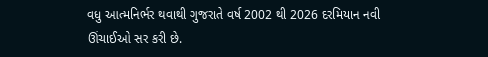વધુ આત્મનિર્ભર થવાથી ગુજરાતે વર્ષ 2002 થી 2026 દરમિયાન નવી ઊંચાઈઓ સર કરી છે.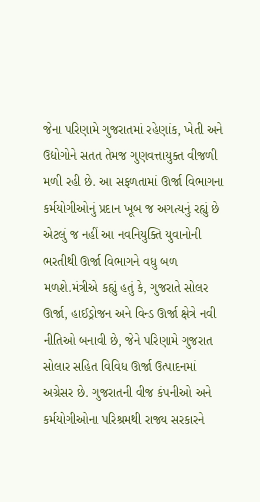જેના પરિણામે ગુજરાતમાં રહેણાંક, ખેતી અને ઉદ્યોગોને સતત તેમજ ગુણવત્તાયુક્ત વીજળી મળી રહી છે. આ સફળતામાં ઊર્જા વિભાગના કર્મયોગીઓનું પ્રદાન ખૂબ જ અગત્યનું રહ્યું છે એટલું જ નહીં આ નવનિયુક્તિ યુવાનોની ભરતીથી ઊર્જા વિભાગને વધુ બળ મળશે.મંત્રીએ કહ્યું હતું કે, ગુજરાતે સોલર ઊર્જા, હાઈડ્રોજન અને વિન્ડ ઊર્જા ક્ષેત્રે નવી નીતિઓ બનાવી છે, જેને પરિણામે ગુજરાત સોલાર સહિત વિવિધ ઊર્જા ઉત્પાદનમાં અગ્રેસર છે. ગુજરાતની વીજ કંપનીઓ અને કર્મયોગીઓના પરિશ્રમથી રાજ્ય સરકારને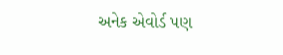અનેક એવોર્ડ પણ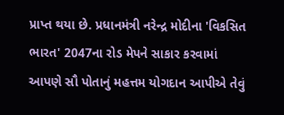પ્રાપ્ત થયા છે. પ્રધાનમંત્રી નરેન્દ્ર મોદીના 'વિકસિત ભારત' 2047ના રોડ મેપને સાકાર કરવામાં આપણે સૌ પોતાનું મહત્તમ યોગદાન આપીએ તેવું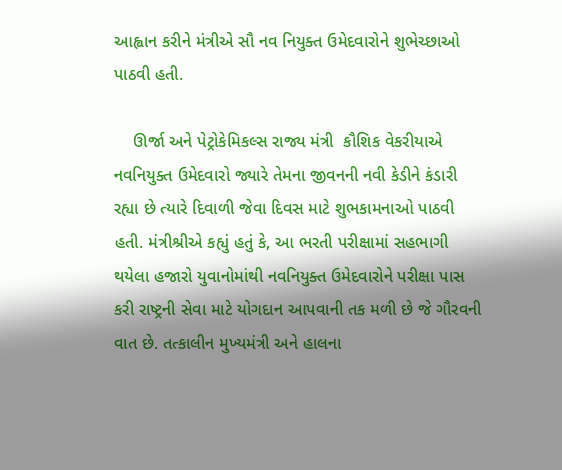આહ્વાન કરીને મંત્રીએ સૌ નવ નિયુક્ત ઉમેદવારોને શુભેચ્છાઓ પાઠવી હતી.

    ઊર્જા અને પેટ્રોકેમિકલ્સ રાજ્ય મંત્રી  કૌશિક વેકરીયાએ નવનિયુક્ત ઉમેદવારો જ્યારે તેમના જીવનની નવી કેડીને કંડારી રહ્યા છે ત્યારે દિવાળી જેવા દિવસ માટે શુભકામનાઓ પાઠવી હતી. મંત્રીશ્રીએ કહ્યું હતું કે, આ ભરતી પરીક્ષામાં સહભાગી થયેલા હજારો યુવાનોમાંથી નવનિયુક્ત ઉમેદવારોને પરીક્ષા પાસ કરી રાષ્ટ્રની સેવા માટે યોગદાન આપવાની તક મળી છે જે ગૌરવની વાત છે. તત્કાલીન મુખ્યમંત્રી અને હાલના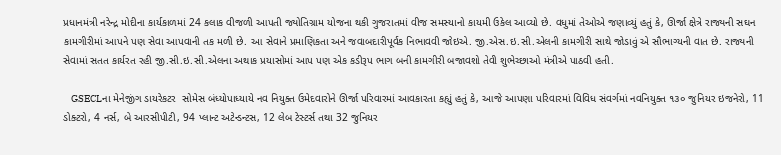પ્રધાનમંત્રી નરેન્દ્ર મોદીના કાર્યકાળમાં 24 કલાક વીજળી આપતી જ્યોતિગ્રામ યોજના થકી ગુજરાતમાં વીજ સમસ્યાનો કાયમી ઉકેલ આવ્યો છે. વધુમાં તેઓએ જણાવ્યું હતું કે, ઊર્જા ક્ષેત્રે રાજ્યની સઘન કામગીરીમાં આપને પણ સેવા આપવાની તક મળી છે. આ સેવાને પ્રમાણિકતા અને જવાબદારીપૂર્વક નિભાવવી જોઇએ. જી.એસ.ઇ.સી.એલની કામગીરી સાથે જોડાવું એ સૌભાગ્યની વાત છે. રાજ્યની સેવામાં સતત કાર્યરત રહી જી.સી.ઇ.સી.એલના અથાક પ્રયાસોમાં આપ પણ એક કડીરૂપ ભાગ બની કામગીરી બજાવશો તેવી શુભેચ્છાઓ મંત્રીએ પાઠવી હતી.

    GSECLના મેનેજીંગ ડાયરેકટર  સોમેસ બંધ્યોપાધ્યાયે નવ નિયુક્ત ઉમેદવારોને ઊર્જા પરિવારમાં આવકારતા કહ્યું હતું કે, આજે આપણા પરિવારમાં વિવિધ સંવર્ગમાં નવનિયુક્ત ૧૩૦ જુનિયર ઇજનેરો, 11 ડોક્ટરો, 4 નર્સ, બે આરસીપીટી, 94 પ્લાન્ટ અટેન્ડન્ટસ, 12 લેબ ટેસ્ટર્સ તથા 32 જુનિયર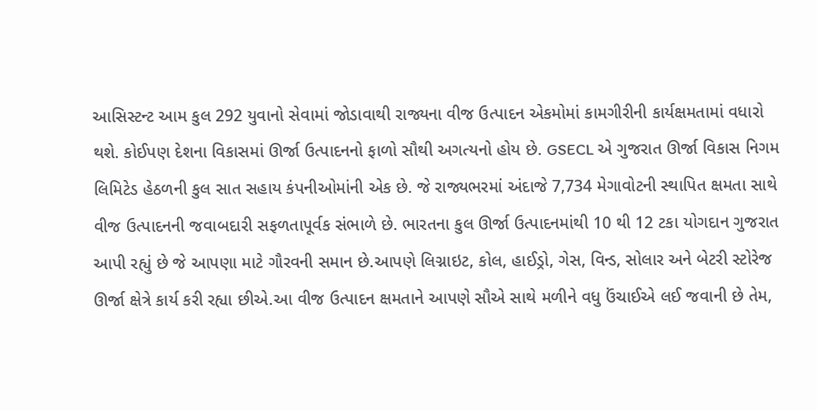આસિસ્ટન્ટ આમ કુલ 292 યુવાનો સેવામાં જોડાવાથી રાજ્યના વીજ ઉત્પાદન એકમોમાં કામગીરીની કાર્યક્ષમતામાં વધારો થશે. કોઈપણ દેશના વિકાસમાં ઊર્જા ઉત્પાદનનો ફાળો સૌથી અગત્યનો હોય છે. GSECL એ ગુજરાત ઊર્જા વિકાસ નિગમ લિમિટેડ હેઠળની કુલ સાત સહાય કંપનીઓમાંની એક છે. જે રાજ્યભરમાં અંદાજે 7,734 મેગાવોટની સ્થાપિત ક્ષમતા સાથે વીજ ઉત્પાદનની જવાબદારી સફળતાપૂર્વક સંભાળે છે. ભારતના કુલ ઊર્જા ઉત્પાદનમાંથી 10 થી 12 ટકા યોગદાન ગુજરાત આપી રહ્યું છે જે આપણા માટે ગૌરવની સમાન છે.આપણે લિગ્નાઇટ, કોલ, હાઈડ્રો, ગેસ, વિન્ડ, સોલાર અને બેટરી સ્ટોરેજ ઊર્જા ક્ષેત્રે કાર્ય કરી રહ્યા છીએ.આ વીજ ઉત્પાદન ક્ષમતાને આપણે સૌએ સાથે મળીને વધુ ઉંચાઈએ લઈ જવાની છે તેમ,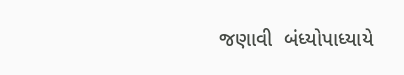જણાવી  બંધ્યોપાધ્યાયે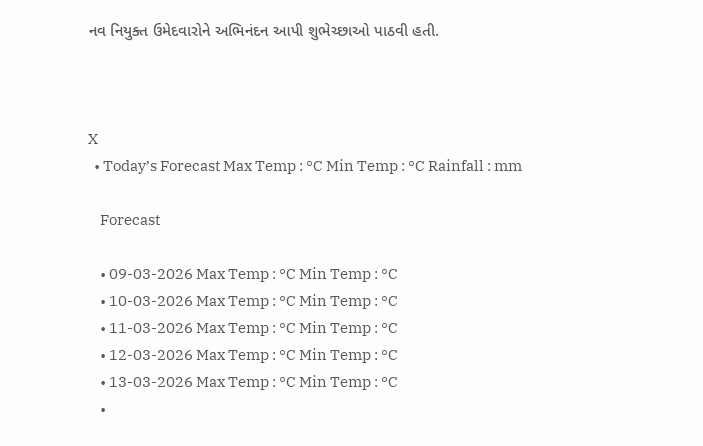નવ નિયુક્ત ઉમેદવારોને અભિનંદન આપી શુભેચ્છાઓ પાઠવી હતી.



X
  • Today’s Forecast Max Temp : °C Min Temp : °C Rainfall : mm

    Forecast

    • 09-03-2026 Max Temp : °C Min Temp : °C
    • 10-03-2026 Max Temp : °C Min Temp : °C
    • 11-03-2026 Max Temp : °C Min Temp : °C
    • 12-03-2026 Max Temp : °C Min Temp : °C
    • 13-03-2026 Max Temp : °C Min Temp : °C
    •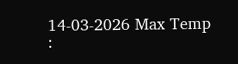14-03-2026 Max Temp :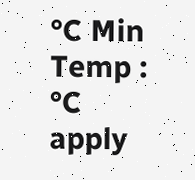°C Min Temp : °C
apply